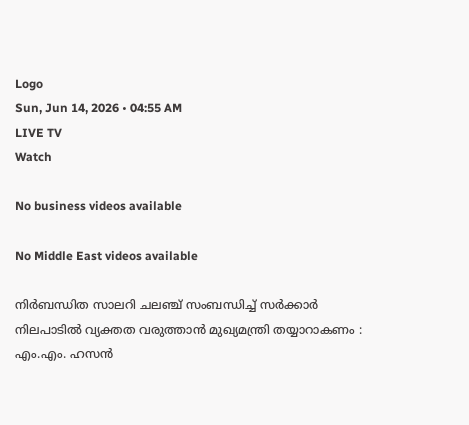Logo
Sun, Jun 14, 2026 • 04:55 AM
LIVE TV
Watch

No business videos available

No Middle East videos available

നിര്‍ബന്ധിത സാലറി ചലഞ്ച് സംബന്ധിച്ച് സര്‍ക്കാര്‍ നിലപാടില്‍ വ്യക്തത വരുത്താന്‍ മുഖ്യമന്ത്രി തയ്യാറാകണം : എം.എം. ഹസന്‍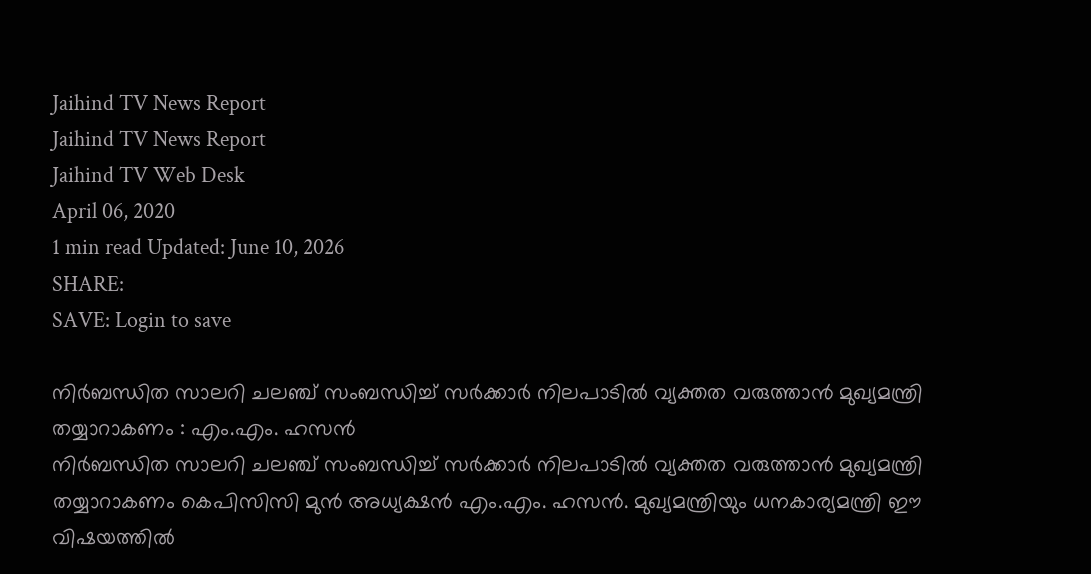Jaihind TV News Report
Jaihind TV News Report
Jaihind TV Web Desk
April 06, 2020
1 min read Updated: June 10, 2026
SHARE:
SAVE: Login to save

നിര്‍ബന്ധിത സാലറി ചലഞ്ച് സംബന്ധിച്ച് സര്‍ക്കാര്‍ നിലപാടില്‍ വ്യക്തത വരുത്താന്‍ മുഖ്യമന്ത്രി തയ്യാറാകണം : എം.എം. ഹസന്‍
നിര്‍ബന്ധിത സാലറി ചലഞ്ച് സംബന്ധിച്ച് സര്‍ക്കാര്‍ നിലപാടില്‍ വ്യക്തത വരുത്താന്‍ മുഖ്യമന്ത്രി തയ്യാറാകണം കെപിസിസി മുന്‍ അധ്യക്ഷന്‍ എം.എം. ഹസന്‍. മുഖ്യമന്ത്രിയും ധനകാര്യമന്ത്രി ഈ വിഷയത്തില്‍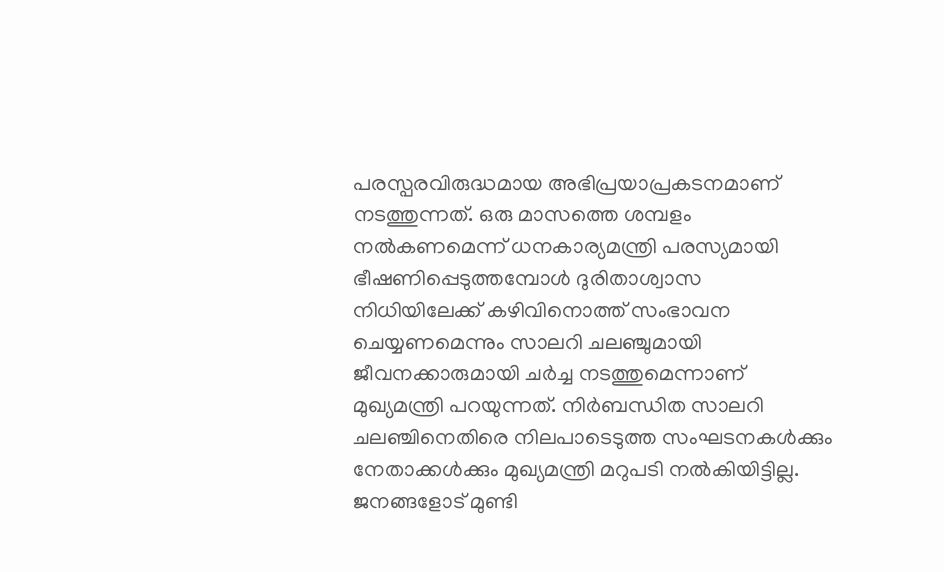പരസ്പരവിരുദ്ധമായ അഭിപ്രയാപ്രകടനമാണ് നടത്തുന്നത്. ഒരു മാസത്തെ ശമ്പളം നല്‍കണമെന്ന് ധനകാര്യമന്ത്രി പരസ്യമായി ഭീഷണിപ്പെടുത്തമ്പോള്‍ ദുരിതാശ്വാസ നിധിയിലേക്ക് കഴിവിനൊത്ത് സംഭാവന ചെയ്യണമെന്നും സാലറി ചലഞ്ചുമായി ജീവനക്കാരുമായി ചര്‍ച്ച നടത്തുമെന്നാണ് മുഖ്യമന്ത്രി പറയുന്നത്. നിര്‍ബന്ധിത സാലറി ചലഞ്ചിനെതിരെ നിലപാടെടുത്ത സംഘടനകള്‍ക്കും നേതാക്കള്‍ക്കും മുഖ്യമന്ത്രി മറുപടി നല്‍കിയിട്ടില്ല. ജനങ്ങളോട് മുണ്ടി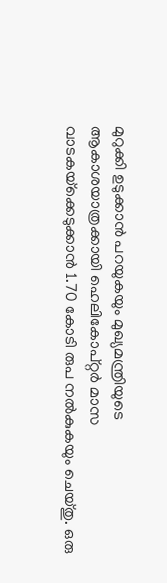മുറുക്കി ഉടുക്കാന്‍ പറയുകയും മുഖ്യമന്ത്രിയുടെ ആകാശയാത്രക്കായി ഹെലികോപ്റ്റര്‍ മാസ വാടകയ്‌ക്കെടുക്കാന്‍ 1.70 കോടി രുപ നല്‍കുകയും ചെയ്തു. ഒരു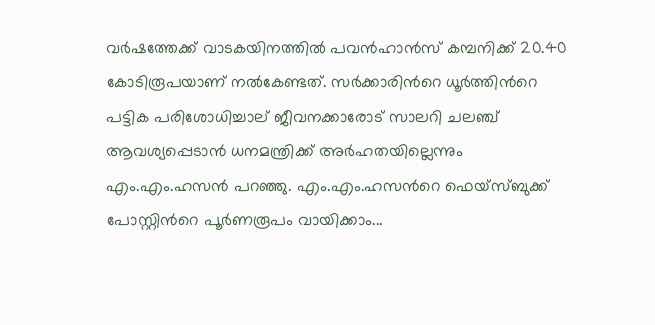വര്‍ഷത്തേക്ക് വാടകയിനത്തില്‍ പവന്‍ഹാന്‍സ് കമ്പനിക്ക് 20.40 കോടിരൂപയാണ് നല്‍കേണ്ടത്. സര്‍ക്കാരിന്‍റെ ധൂര്‍ത്തിന്‍റെ പട്ടിക പരിശോധിച്ചാല് ജീവനക്കാരോട് സാലറി ചലഞ്ച് ആവശ്യപ്പെടാന്‍ ധനമന്ത്രിക്ക് അര്‍ഹതയില്ലെന്നും എം.എം.ഹസന്‍ പറഞ്ഞു. എം.എം.ഹസന്‍റെ ഫെയ്സ്ബുക്ക് പോസ്റ്റിന്‍റെ പൂർണരൂപം വായിക്കാം...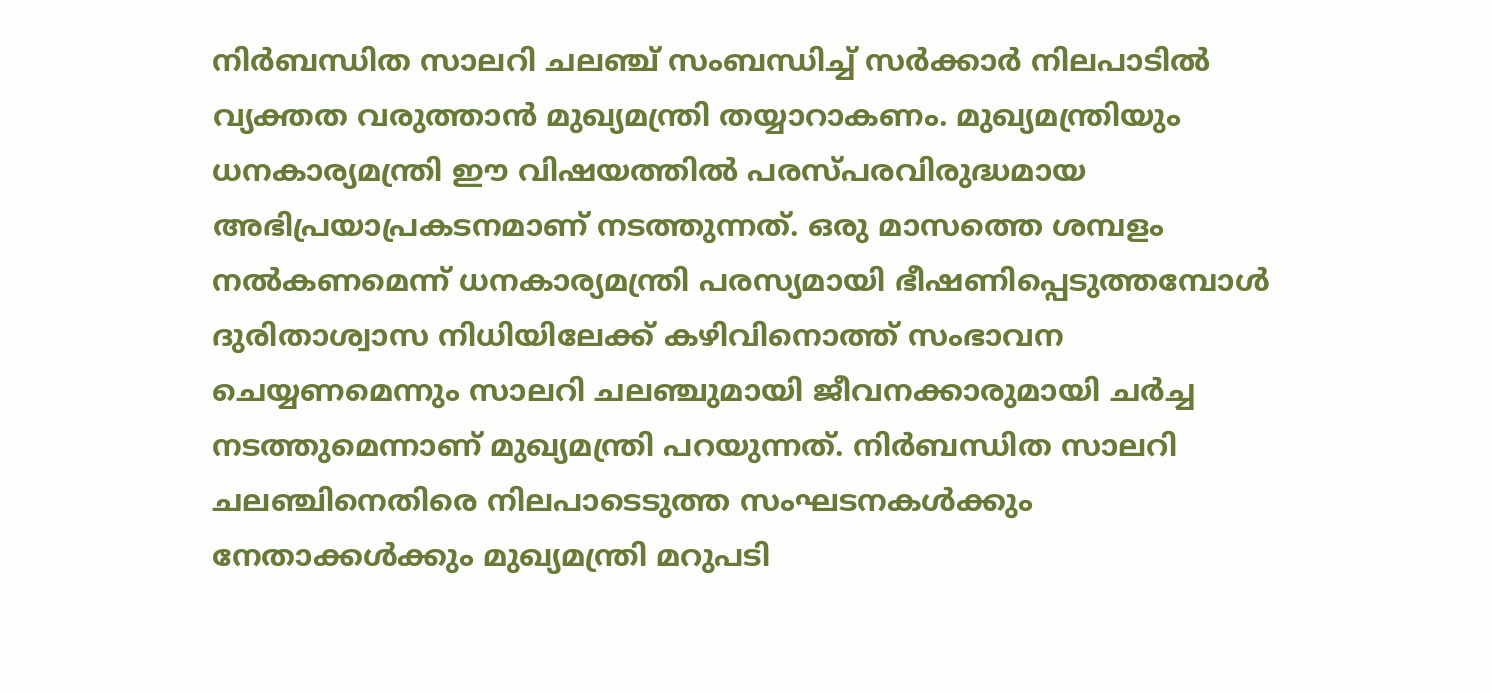നിര്‍ബന്ധിത സാലറി ചലഞ്ച് സംബന്ധിച്ച് സര്‍ക്കാര്‍ നിലപാടില്‍ വ്യക്തത വരുത്താന്‍ മുഖ്യമന്ത്രി തയ്യാറാകണം. മുഖ്യമന്ത്രിയും ധനകാര്യമന്ത്രി ഈ വിഷയത്തില്‍ പരസ്പരവിരുദ്ധമായ അഭിപ്രയാപ്രകടനമാണ് നടത്തുന്നത്. ഒരു മാസത്തെ ശമ്പളം നല്‍കണമെന്ന് ധനകാര്യമന്ത്രി പരസ്യമായി ഭീഷണിപ്പെടുത്തമ്പോള്‍ ദുരിതാശ്വാസ നിധിയിലേക്ക് കഴിവിനൊത്ത് സംഭാവന ചെയ്യണമെന്നും സാലറി ചലഞ്ചുമായി ജീവനക്കാരുമായി ചര്‍ച്ച നടത്തുമെന്നാണ് മുഖ്യമന്ത്രി പറയുന്നത്. നിര്‍ബന്ധിത സാലറി ചലഞ്ചിനെതിരെ നിലപാടെടുത്ത സംഘടനകള്‍ക്കും നേതാക്കള്‍ക്കും മുഖ്യമന്ത്രി മറുപടി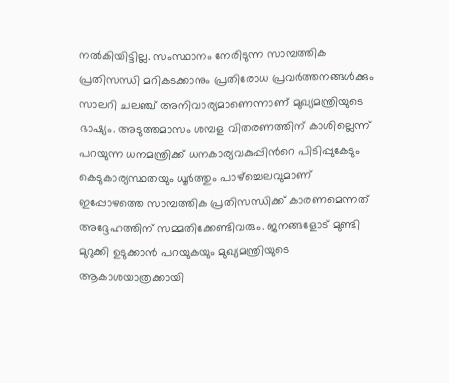നല്‍കിയിട്ടില്ല. സംസ്ഥാനം നേരിടുന്ന സാമ്പത്തിക പ്രതിസന്ധി മറികടക്കാനും പ്രതിരോധ പ്രവര്‍ത്തനങ്ങള്‍ക്കും സാലറി ചലഞ്ച് അനിവാര്യമാണെന്നാണ് മുഖ്യമന്ത്രിയുടെ ഭാഷ്യം. അടുത്തമാസം ശമ്പള വിതരണത്തിന് കാശില്ലെന്ന് പറയുന്ന ധനമന്ത്രിക്ക് ധനകാര്യവകുപ്പിന്‍റെ പിടിപ്പുകേടും കെടുകാര്യസ്ഥതയും ധൂര്‍ത്തും പാഴ്‌ച്ചെലവുമാണ് ഇപ്പോഴത്തെ സാമ്പത്തിക പ്രതിസന്ധിക്ക് കാരണമെന്നത് അദ്ദേഹത്തിന് സമ്മതിക്കേണ്ടിവരും. ജനങ്ങളോട് മുണ്ടി മുറുക്കി ഉടുക്കാന്‍ പറയുകയും മുഖ്യമന്ത്രിയുടെ ആകാശയാത്രക്കായി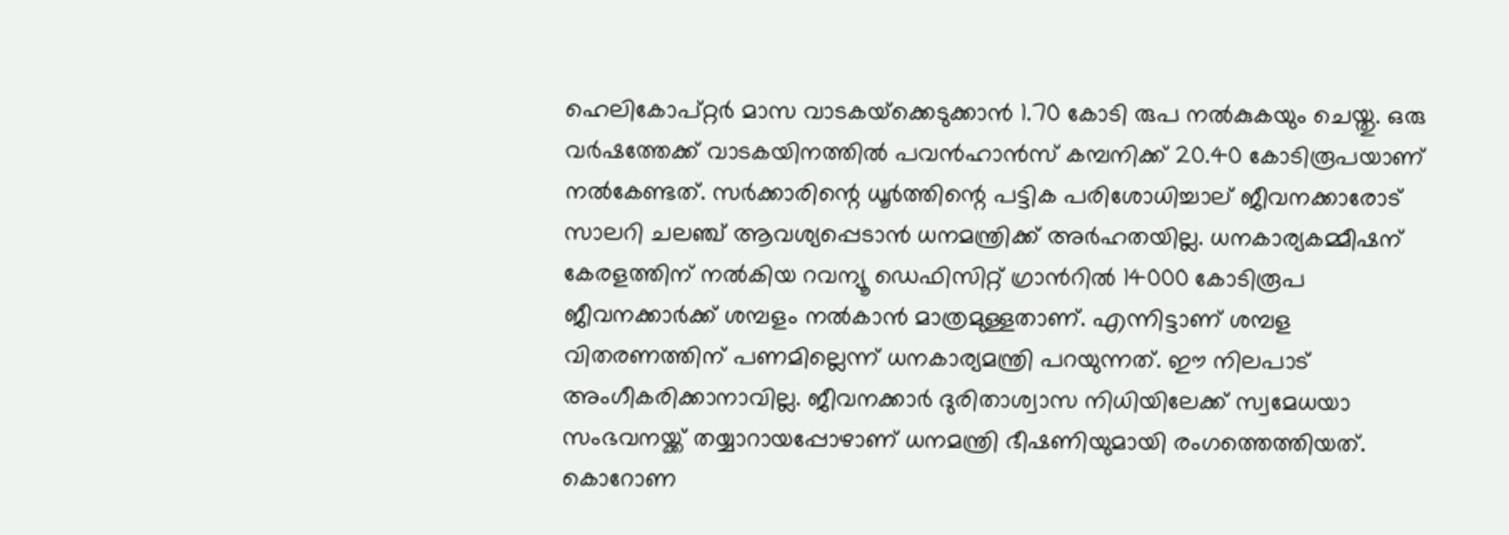ഹെലികോപ്റ്റര്‍ മാസ വാടകയ്‌ക്കെടുക്കാന്‍ 1.70 കോടി രുപ നല്‍കുകയും ചെയ്തു. ഒരു വര്‍ഷത്തേക്ക് വാടകയിനത്തില്‍ പവന്‍ഹാന്‍സ് കമ്പനിക്ക് 20.40 കോടിരൂപയാണ് നല്‍കേണ്ടത്. സര്‍ക്കാരിന്റെ ധൂര്‍ത്തിന്റെ പട്ടിക പരിശോധിച്ചാല് ജീവനക്കാരോട് സാലറി ചലഞ്ച് ആവശ്യപ്പെടാന്‍ ധനമന്ത്രിക്ക് അര്‍ഹതയില്ല. ധനകാര്യകമ്മീഷന് കേരളത്തിന് നല്‍കിയ റവന്യൂ ഡെഫിസിറ്റ് ഗ്രാന്‍റില്‍ 14000 കോടിരൂപ ജീവനക്കാര്‍ക്ക് ശമ്പളം നല്‍കാന്‍ മാത്രമുള്ളതാണ്. എന്നിട്ടാണ് ശമ്പള വിതരണത്തിന് പണമില്ലെന്ന് ധനകാര്യമന്ത്രി പറയുന്നത്. ഈ നിലപാട് അംഗീകരിക്കാനാവില്ല. ജീവനക്കാര്‍ ദുരിതാശ്വാസ നിധിയിലേക്ക് സ്വമേധയാ സംഭവനയ്ക്ക് തയ്യാറായപ്പോഴാണ് ധനമന്ത്രി ഭീഷണിയുമായി രംഗത്തെത്തിയത്. കൊറോണ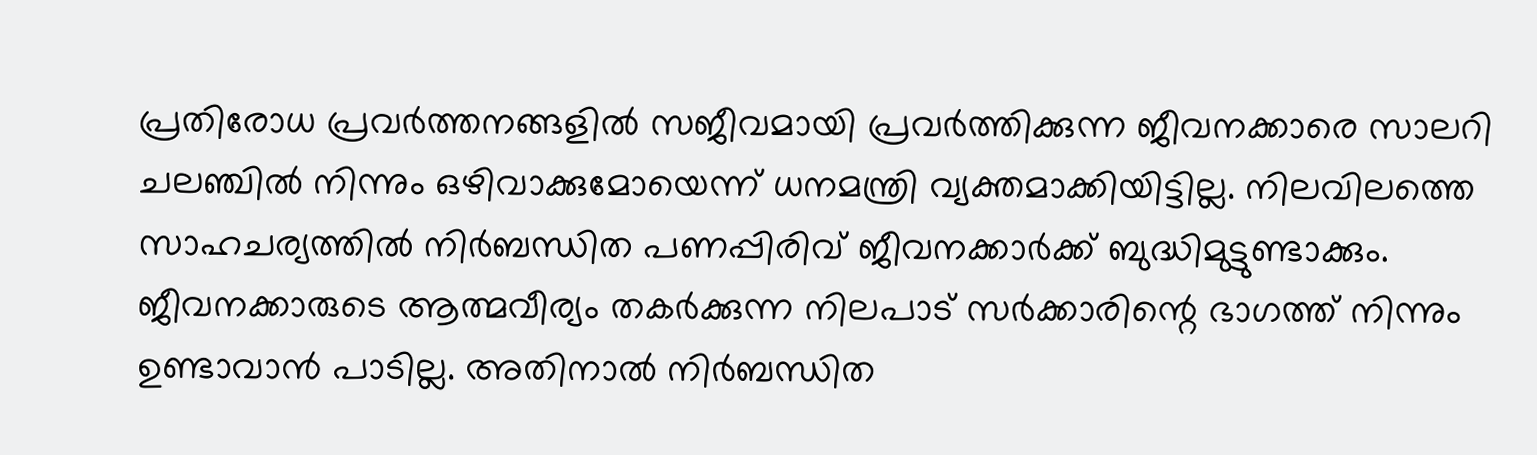പ്രതിരോധ പ്രവര്‍ത്തനങ്ങളില്‍ സജീവമായി പ്രവര്‍ത്തിക്കുന്ന ജീവനക്കാരെ സാലറി ചലഞ്ചില്‍ നിന്നും ഒഴിവാക്കുമോയെന്ന് ധനമന്ത്രി വ്യക്തമാക്കിയിട്ടില്ല. നിലവിലത്തെ സാഹചര്യത്തില്‍ നിര്‍ബന്ധിത പണപ്പിരിവ് ജീവനക്കാര്‍ക്ക് ബുദ്ധിമുട്ടുണ്ടാക്കും. ജീവനക്കാരുടെ ആത്മവീര്യം തകര്‍ക്കുന്ന നിലപാട് സര്‍ക്കാരിന്റെ ഭാഗത്ത് നിന്നും ഉണ്ടാവാന്‍ പാടില്ല. അതിനാല്‍ നിര്‍ബന്ധിത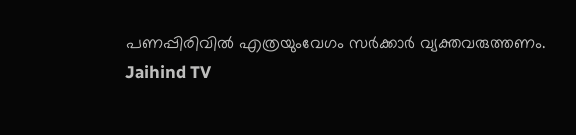പണപ്പിരിവില്‍ എത്രയുംവേഗം സര്‍ക്കാര്‍ വ്യക്തവരുത്തണം.
Jaihind TV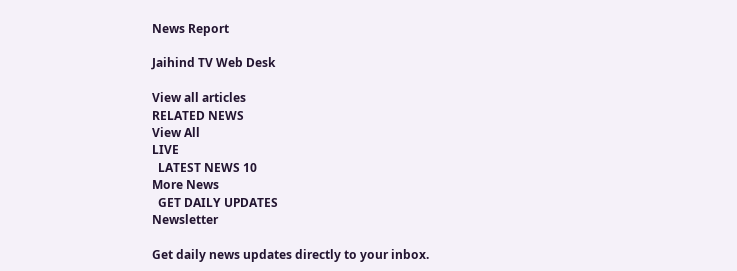News Report

Jaihind TV Web Desk

View all articles
RELATED NEWS
View All
LIVE
  LATEST NEWS 10
More News
  GET DAILY UPDATES
Newsletter

Get daily news updates directly to your inbox.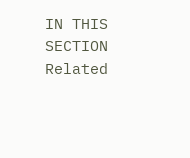IN THIS SECTION
Related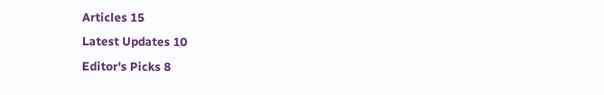Articles 15
Latest Updates 10
Editor's Picks 8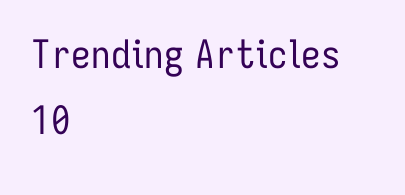Trending Articles 10